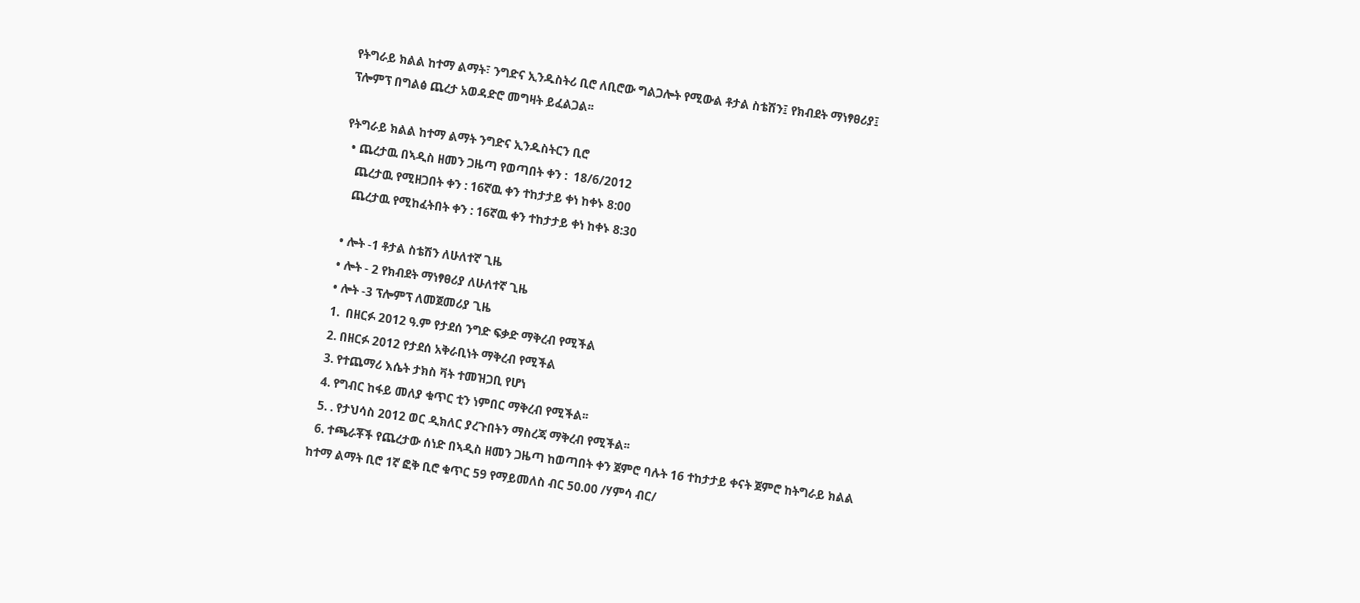የትግራይ ክልል ከተማ ልማት፣ ንግድና ኢንዱስትሪ ቢሮ ለቢሮው ግልጋሎት የሚውል ቶታል ስቴሽን፤ የክብደት ማነፃፀሪያ፤ ፕሎምፕ በግልፅ ጨረታ አወዳድሮ መግዛት ይፈልጋል፡፡

የትግራይ ክልል ከተማ ልማት ንግድና ኢንዱስትርን ቢሮ
  • ጨረታዉ በኣዲስ ዘመን ጋዜጣ የወጣበት ቀን :  18/6/2012
    ጨረታዉ የሚዘጋበት ቀን : 16ኛዉ ቀን ተከታታይ ቀነ ከቀኑ 8:00
    ጨረታዉ የሚከፈትበት ቀን : 16ኛዉ ቀን ተከታታይ ቀነ ከቀኑ 8:30

  • ሎት -1 ቶታል ስቴሽን ለሁለተኛ ጊዜ
  • ሎት - 2 የክብደት ማነፃፀሪያ ለሁለተኛ ጊዜ
  • ሎት -3 ፕሎምፕ ለመጀመሪያ ጊዜ
  1.  በዘርፉ 2012 ዓ.ም የታደሰ ንግድ ፍቃድ ማቅረብ የሚችል
  2. በዘርፉ 2012 የታደሰ አቅራቢነት ማቅረብ የሚችል
  3. የተጨማሪ እሴት ታክስ ቫት ተመዝጋቢ የሆነ
  4. የግብር ከፋይ መለያ ቁጥር ቲን ነምበር ማቅረብ የሚችል፡፡
  5. . የታህሳስ 2012 ወር ዲክለር ያረጉበትን ማስረጃ ማቅረብ የሚችል፡፡
  6. ተጫራቾች የጨረታው ሰነድ በኣዲስ ዘመን ጋዜጣ ከወጣበት ቀን ጀምሮ ባሉት 16 ተከታታይ ቀናት ጀምሮ ከትግራይ ክልል ከተማ ልማት ቢሮ 1ኛ ፎቅ ቢሮ ቁጥር 59 የማይመለስ ብር 50.00 /ሃምሳ ብር/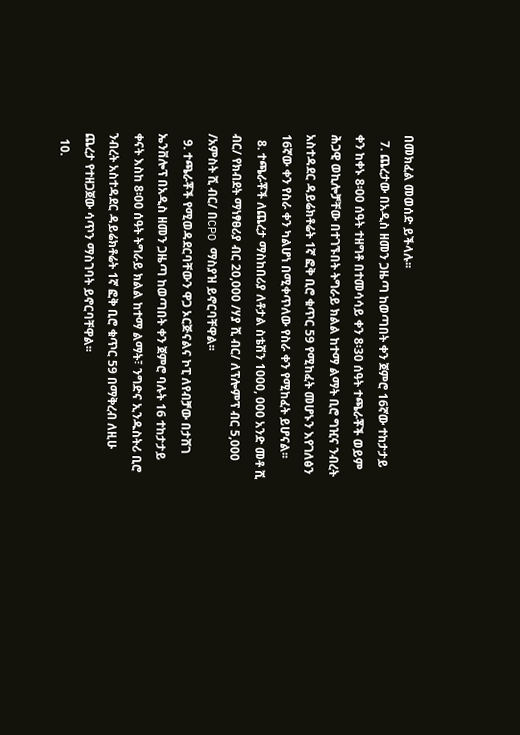በመክፈል መወሰድ ይችላሉ፡፡
  7. ጨረታው በአዲስ ዘመን ጋዜጣ ከወጣበት ቀን ጀምሮ 16ኛው ተከታታይ ቀን ከቀኑ 8፡00 ሰዓት ተዘግቶ በተመሳሳይ ቀን 8፡30 ሰዓት ተጫራቾች ወይም ሕጋዊ ወኪሎቻቸው በተገኙበት ትግራይ ክልል ከተማ ልማት ቢሮ ግዢና ንብረት አስተዳደር ዳይሬክቶሬት 1ኛ ፎቅ ቢሮ ቁጥር 59 የሚከፈት መሆኑን እየገለፅን 16ኛው ቀን የስራ ቀን ካልሆነ በሚቀጥለው የስራ ቀን የሚከፈት ይሆናል፡፡
  8. ተጫራቾች ለጨረታ ማስከበሪያ ለቶታል ስቴሽን 1000, 000 አንድ መቶ ሺ ብር/ የክብደት ማነፃፀሪያ ብር 20,000 /ሃያ ሺ ብር/ ለፕሎምፕ ብር 5,000 /አምስት ሺ ብር/ በCPO ማስያዝ ይኖርባቸዋል፡፡
  9. ተጫራቾች የሚወዳደርባቸውን ዋጋ ኦርጅናልና ኮፒ ለየብቻው በታሸገ ኤንቨሎፕ በአዲስ ዘመን ጋዜጣ ከወጣበት ቀን ጀምሮ ባሉት 16 ተከታታይ ቀናት እስከ 8፡00 ሰዓት ትግራይ ክልል ከተማ ልማት፣ ንግድና ኢንዱስትሪ ቢሮ ንብረት አስተዳደር ዳይሬክቶሬት 1ኛ ፎቅ ቢሮ ቁጥር 59 በማቅረብ ለዚሁ ጨረታ የተዘጋጀው ሳጥን ማስገባት ይኖርባቸዋል፡፡
  10.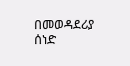በመወዳደሪያ ሰነድ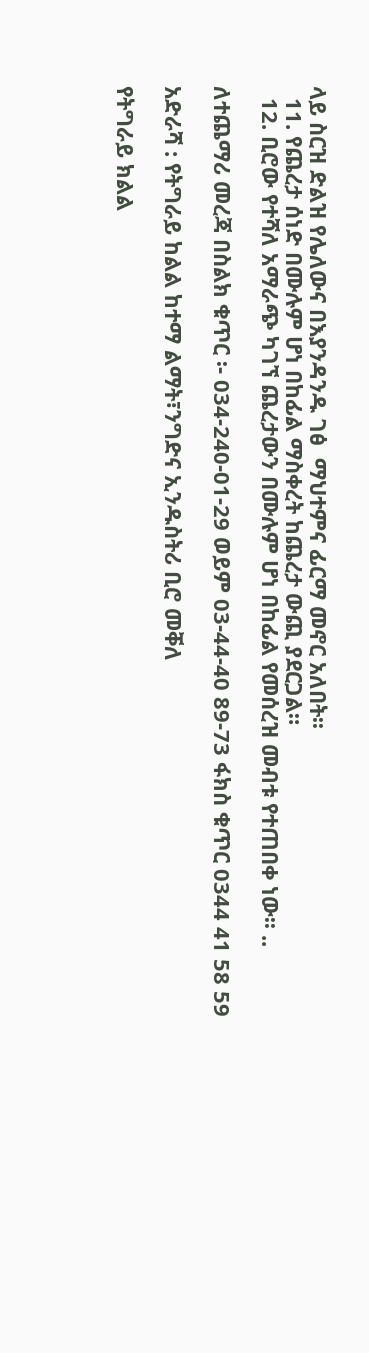ላይ ስርዝ ድልዝ የሌለውና በእያንዳንዱ ገፅ  ማህተምና ፊርማ መኖር አለበት፡፡
  11. የጨረታ ሰነድ በሙሉም ሆነ በከፊል ማስቀረት ከጨረታ ውጪ ያደርጋል።
  12. ቢሮው የተሻለ አማራጭ ካገኘ ጨረታውን በሙሉም ሆነ በከፊል የመሰረዝ መብቱ የተጠበቀ ነው፡፡ ..

ለተጨማሪ መረጃ በስልክ ቁጥር ፡- 034-240-01-29 ወይም 03-44-40 89-73 ፋክስ ቁጥር 0344 41 58 59

አድራሻ : የትግራይ ከልል ከተማ ልማት፣ንግድና ኢንዱስትሪ ቢሮ መቐለ

የትግራይ ክልል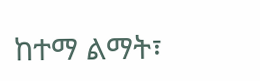ከተማ ልማት፣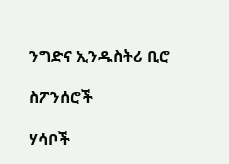ንግድና ኢንዱስትሪ ቢሮ

ስፖንሰሮች

ሃሳቦች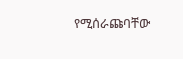የሚሰራጩባቸው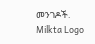መንገዶች.
Milkta Logo